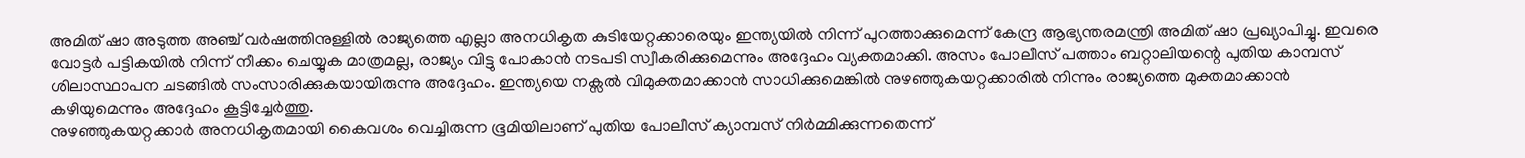അമിത് ഷാ അടുത്ത അഞ്ച് വർഷത്തിനുള്ളിൽ രാജ്യത്തെ എല്ലാ അനധികൃത കുടിയേറ്റക്കാരെയും ഇന്ത്യയിൽ നിന്ന് പുറത്താക്കുമെന്ന് കേന്ദ്ര ആഭ്യന്തരമന്ത്രി അമിത് ഷാ പ്രഖ്യാപിച്ചു. ഇവരെ വോട്ടർ പട്ടികയിൽ നിന്ന് നീക്കം ചെയ്യുക മാത്രമല്ല, രാജ്യം വിട്ടു പോകാൻ നടപടി സ്വീകരിക്കുമെന്നും അദ്ദേഹം വ്യക്തമാക്കി. അസം പോലീസ് പത്താം ബറ്റാലിയന്റെ പുതിയ കാമ്പസ് ശിലാസ്ഥാപന ചടങ്ങിൽ സംസാരിക്കുകയായിരുന്നു അദ്ദേഹം. ഇന്ത്യയെ നക്സൽ വിമുക്തമാക്കാൻ സാധിക്കുമെങ്കിൽ നുഴഞ്ഞുകയറ്റക്കാരിൽ നിന്നും രാജ്യത്തെ മുക്തമാക്കാൻ കഴിയുമെന്നും അദ്ദേഹം കൂട്ടിച്ചേർത്തു.
നുഴഞ്ഞുകയറ്റക്കാർ അനധികൃതമായി കൈവശം വെച്ചിരുന്ന ഭൂമിയിലാണ് പുതിയ പോലീസ് ക്യാമ്പസ് നിർമ്മിക്കുന്നതെന്ന്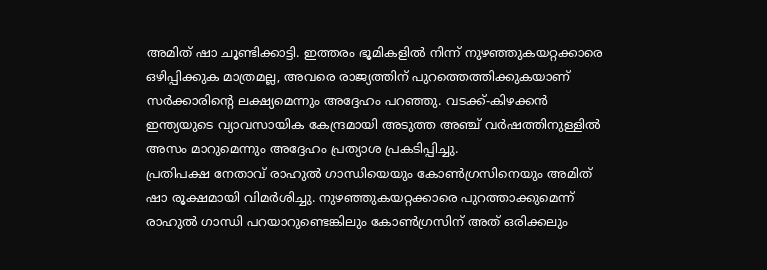അമിത് ഷാ ചൂണ്ടിക്കാട്ടി. ഇത്തരം ഭൂമികളിൽ നിന്ന് നുഴഞ്ഞുകയറ്റക്കാരെ ഒഴിപ്പിക്കുക മാത്രമല്ല, അവരെ രാജ്യത്തിന് പുറത്തെത്തിക്കുകയാണ് സർക്കാരിന്റെ ലക്ഷ്യമെന്നും അദ്ദേഹം പറഞ്ഞു. വടക്ക്-കിഴക്കൻ ഇന്ത്യയുടെ വ്യാവസായിക കേന്ദ്രമായി അടുത്ത അഞ്ച് വർഷത്തിനുള്ളിൽ അസം മാറുമെന്നും അദ്ദേഹം പ്രത്യാശ പ്രകടിപ്പിച്ചു.
പ്രതിപക്ഷ നേതാവ് രാഹുൽ ഗാന്ധിയെയും കോൺഗ്രസിനെയും അമിത് ഷാ രൂക്ഷമായി വിമർശിച്ചു. നുഴഞ്ഞുകയറ്റക്കാരെ പുറത്താക്കുമെന്ന് രാഹുൽ ഗാന്ധി പറയാറുണ്ടെങ്കിലും കോൺഗ്രസിന് അത് ഒരിക്കലും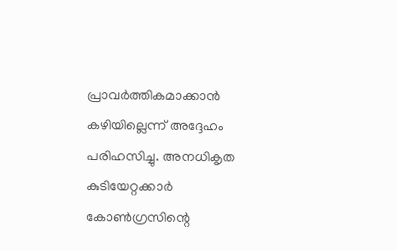പ്രാവർത്തികമാക്കാൻ കഴിയില്ലെന്ന് അദ്ദേഹം പരിഹസിച്ചു. അനധികൃത കുടിയേറ്റക്കാർ കോൺഗ്രസിന്റെ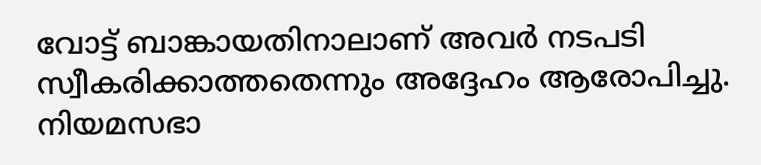വോട്ട് ബാങ്കായതിനാലാണ് അവർ നടപടി സ്വീകരിക്കാത്തതെന്നും അദ്ദേഹം ആരോപിച്ചു. നിയമസഭാ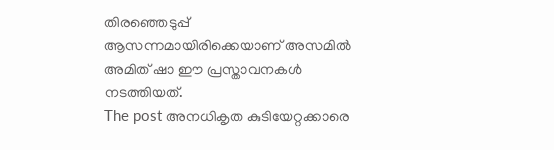തിരഞ്ഞെടുപ്പ് ആസന്നമായിരിക്കെയാണ് അസമിൽ അമിത് ഷാ ഈ പ്രസ്താവനകൾ നടത്തിയത്.
The post അനധികൃത കുടിയേറ്റക്കാരെ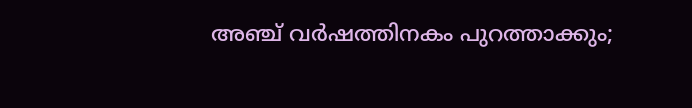അഞ്ച് വർഷത്തിനകം പുറത്താക്കും;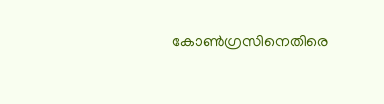കോൺഗ്രസിനെതിരെ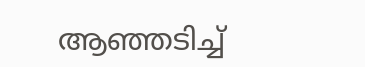ആഞ്ഞടിച്ച്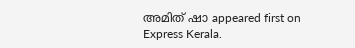അമിത് ഷാ appeared first on Express Kerala.